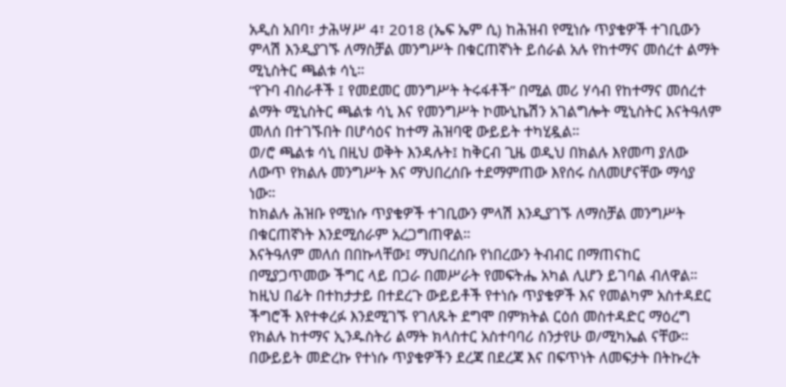አዲስ አበባ፣ ታሕሣሥ 4፣ 2018 (ኤፍ ኤም ሲ) ከሕዝብ የሚነሱ ጥያቄዎች ተገቢውን ምላሽ እንዲያገኙ ለማስቻል መንግሥት በቁርጠኛነት ይሰራል አሉ የከተማና መሰረተ ልማት ሚኒስትር ጫልቱ ሳኒ።
“የጉባ ብስራቶች ፤ የመደመር መንግሥት ትሩፋቶች” በሚል መሪ ሃሳብ የከተማና መሰረተ ልማት ሚኒስትር ጫልቱ ሳኒ እና የመንግሥት ኮሙኒኬሽን አገልግሎት ሚኒስትር እናትዓለም መለሰ በተገኙበት በሆሳዕና ከተማ ሕዝባዊ ውይይት ተካሂዷል።
ወ/ሮ ጫልቱ ሳኒ በዚህ ወቅት እንዳሉት፤ ከቅርብ ጊዜ ወዲህ በክልሉ እየመጣ ያለው ለውጥ የክልሉ መንግሥት እና ማህበረሰቡ ተደማምጠው እየሰሩ ስለመሆናቸው ማሳያ ነው።
ከክልሉ ሕዝቡ የሚነሱ ጥያቄዎች ተገቢውን ምላሽ እንዲያገኙ ለማስቻል መንግሥት በቁርጠኛነት እንደሚሰራም አረጋግጠዋል።
እናትዓለም መለሰ በበኩላቸው፤ ማህበረሰቡ የነበረውን ትብብር በማጠናከር በሚያጋጥመው ችግር ላይ በጋራ በመሥራት የመፍትሔ አካል ሊሆን ይገባል ብለዋል።
ከዚህ በፊት በተከታታይ በተደረጉ ውይይቶች የተነሱ ጥያቄዎች እና የመልካም አስተዳደር ችግሮች እየተቀረፉ እንደሚገኙ የገለጹት ደግሞ በምክትል ርዕሰ መስተዳድር ማዕረግ የክልሉ ከተማና ኢንዱስትሪ ልማት ክላስተር አስተባባሪ ስንታየሁ ወ/ሚካኤል ናቸው።
በውይይት መድረኩ የተነሱ ጥያቄዎችን ደረጃ በደረጃ እና በፍጥነት ለመፍታት በትኩረት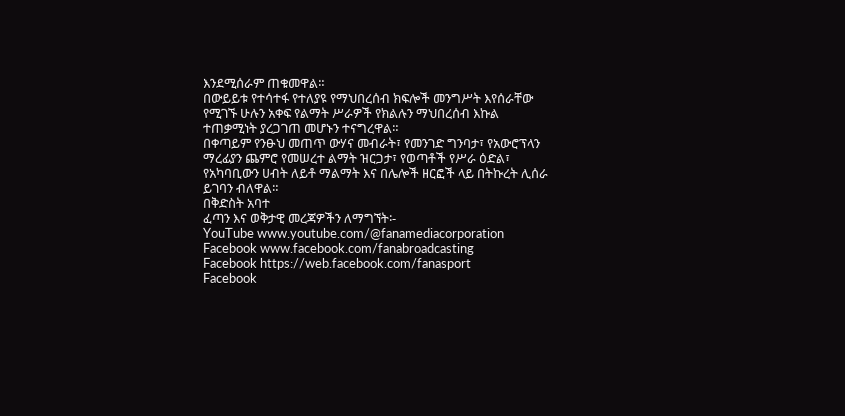እንደሚሰራም ጠቁመዋል።
በውይይቱ የተሳተፋ የተለያዩ የማህበረሰብ ክፍሎች መንግሥት እየሰራቸው የሚገኙ ሁሉን አቀፍ የልማት ሥራዎች የክልሉን ማህበረሰብ እኩል ተጠቃሚነት ያረጋገጠ መሆኑን ተናግረዋል።
በቀጣይም የንፁህ መጠጥ ውሃና መብራት፣ የመንገድ ግንባታ፣ የአውሮፕላን ማረፊያን ጨምሮ የመሠረተ ልማት ዝርጋታ፣ የወጣቶች የሥራ ዕድል፣ የአካባቢውን ሀብት ለይቶ ማልማት እና በሌሎች ዘርፎች ላይ በትኩረት ሊሰራ ይገባን ብለዋል።
በቅድስት አባተ
ፈጣን እና ወቅታዊ መረጃዎችን ለማግኘት፡-
YouTube www.youtube.com/@fanamediacorporation
Facebook www.facebook.com/fanabroadcasting
Facebook https://web.facebook.com/fanasport
Facebook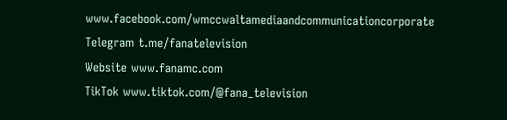www.facebook.com/wmccwaltamediaandcommunicationcorporate
Telegram t.me/fanatelevision
Website www.fanamc.com
TikTok www.tiktok.com/@fana_television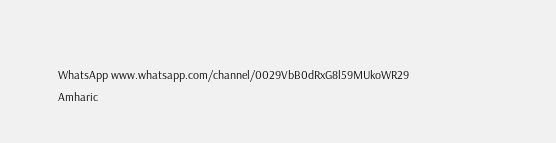WhatsApp www.whatsapp.com/channel/0029VbB0dRxG8l59MUkoWR29
Amharic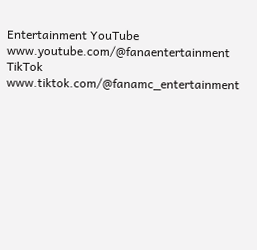Entertainment YouTube www.youtube.com/@fanaentertainment
TikTok www.tiktok.com/@fanamc_entertainment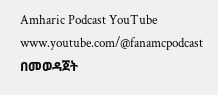Amharic Podcast YouTube www.youtube.com/@fanamcpodcast በመወዳጀት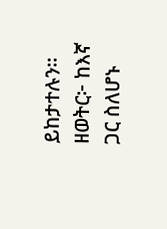ይከታተሉን፡፡
ዘወትር፦ ከእኛ ጋር ስለሆኑ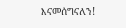እናመሰግናለን!